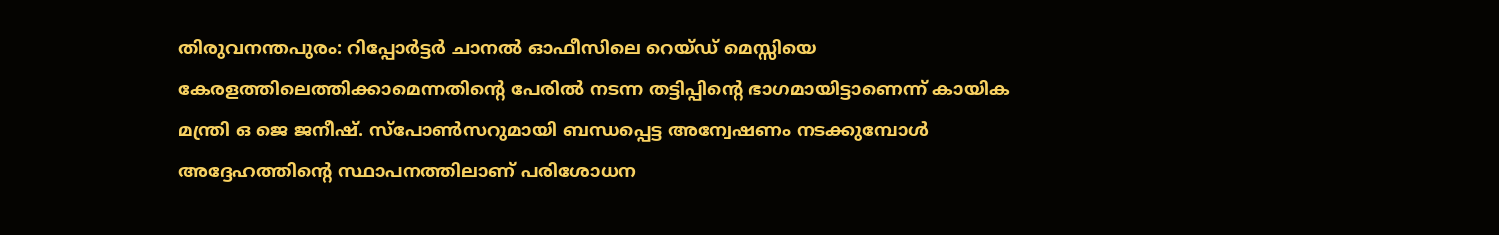തിരുവനന്തപുരം: റിപ്പോർട്ടർ ചാനൽ ഓഫീസിലെ റെയ്ഡ് മെസ്സിയെ കേരളത്തിലെത്തിക്കാമെന്നതിൻ്റെ പേരിൽ നടന്ന തട്ടിപ്പിൻ്റെ ഭാഗമായിട്ടാണെന്ന് കായിക മന്ത്രി ഒ ജെ ജനീഷ്. സ്പോൺസറുമായി ബന്ധപ്പെട്ട അന്വേഷണം നടക്കുമ്പോൾ അദ്ദേഹത്തിൻ്റെ സ്ഥാപനത്തിലാണ് പരിശോധന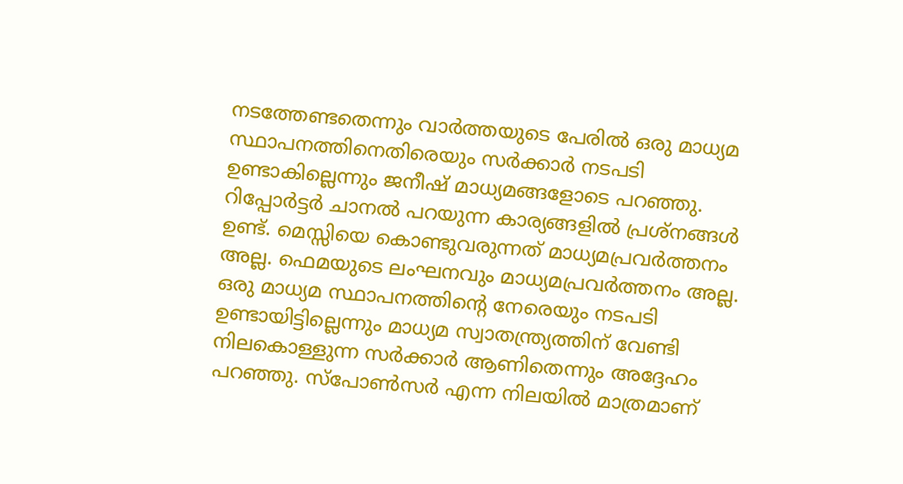നടത്തേണ്ടതെന്നും വാർത്തയുടെ പേരിൽ ഒരു മാധ്യമ സ്ഥാപനത്തിനെതിരെയും സർക്കാർ നടപടി ഉണ്ടാകില്ലെന്നും ജനീഷ് മാധ്യമങ്ങളോടെ പറഞ്ഞു.
റിപ്പോർട്ടർ ചാനൽ പറയുന്ന കാര്യങ്ങളിൽ പ്രശ്നങ്ങൾ ഉണ്ട്. മെസ്സിയെ കൊണ്ടുവരുന്നത് മാധ്യമപ്രവർത്തനം അല്ല. ഫെമയുടെ ലംഘനവും മാധ്യമപ്രവർത്തനം അല്ല. ഒരു മാധ്യമ സ്ഥാപനത്തിന്റെ നേരെയും നടപടി ഉണ്ടായിട്ടില്ലെന്നും മാധ്യമ സ്വാതന്ത്ര്യത്തിന് വേണ്ടി നിലകൊള്ളുന്ന സർക്കാർ ആണിതെന്നും അദ്ദേഹം പറഞ്ഞു. സ്പോൺസർ എന്ന നിലയിൽ മാത്രമാണ്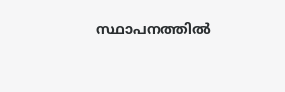സ്ഥാപനത്തിൽ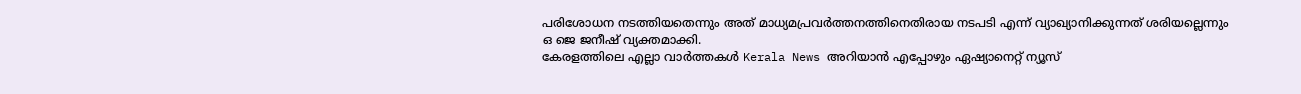പരിശോധന നടത്തിയതെന്നും അത് മാധ്യമപ്രവർത്തനത്തിനെതിരായ നടപടി എന്ന് വ്യാഖ്യാനിക്കുന്നത് ശരിയല്ലെന്നും ഒ ജെ ജനീഷ് വ്യക്തമാക്കി.
കേരളത്തിലെ എല്ലാ വാർത്തകൾ Kerala News അറിയാൻ എപ്പോഴും ഏഷ്യാനെറ്റ് ന്യൂസ്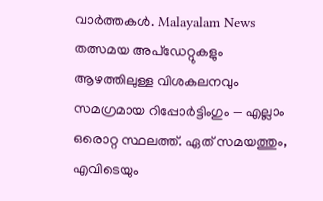വാർത്തകൾ. Malayalam News തത്സമയ അപ്ഡേറ്റുകളും ആഴത്തിലുള്ള വിശകലനവും സമഗ്രമായ റിപ്പോർട്ടിംഗും — എല്ലാം ഒരൊറ്റ സ്ഥലത്ത്. ഏത് സമയത്തും, എവിടെയും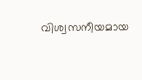വിശ്വസനീയമായ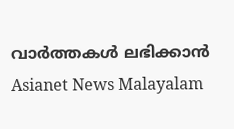വാർത്തകൾ ലഭിക്കാൻ Asianet News Malayalam